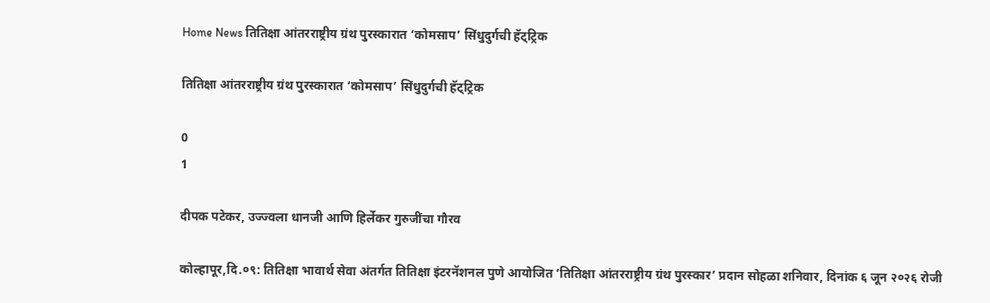Home News तितिक्षा आंतरराष्ट्रीय ग्रंथ पुरस्कारात ‘कोमसाप’ सिंधुदुर्गची हॅट्ट्रिक

तितिक्षा आंतरराष्ट्रीय ग्रंथ पुरस्कारात ‘कोमसाप’ सिंधुदुर्गची हॅट्ट्रिक

0
1

दीपक पटेकर, उज्ज्वला धानजी आणि हिर्लेकर गुरुजींचा गौरव

कोल्हापूर,दि.०९: तितिक्षा भावार्थ सेवा अंतर्गत तितिक्षा इंटरनॅशनल पुणे आयोजित ‘तितिक्षा आंतरराष्ट्रीय ग्रंथ पुरस्कार’ प्रदान सोहळा शनिवार, दिनांक ६ जून २०२६ रोजी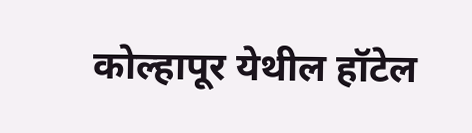कोल्हापूर येथील हॉटेल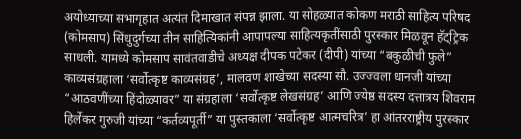अयोध्याच्या सभागृहात अत्यंत दिमाखात संपन्न झाला. या सोहळ्यात कोकण मराठी साहित्य परिषद (कोमसाप) सिंधुदुर्गच्या तीन साहित्यिकांनी आपापल्या साहित्यकृतींसाठी पुरस्कार मिळवून हॅट्ट्रिक साधली. यामध्ये कोमसाप सावंतवाडीचे अध्यक्ष दीपक पटेकर (दीपी) यांच्या “बकुळीची फुले” काव्यसंग्रहाला ‘सर्वोत्कृष्ट काव्यसंग्रह’, मालवण शाखेच्या सदस्या सौ. उज्ज्वला धानजी यांच्या “आठवणींच्या हिंदोळ्यावर” या संग्रहाला ‘सर्वोत्कृष्ट लेखसंग्रह’ आणि ज्येष्ठ सदस्य दत्तात्रय शिवराम हिर्लेकर गुरुजी यांच्या “कर्तव्यपूर्ती” या पुस्तकाला ‘सर्वोत्कृष्ट आत्मचरित्र’ हा आंतरराष्ट्रीय पुरस्कार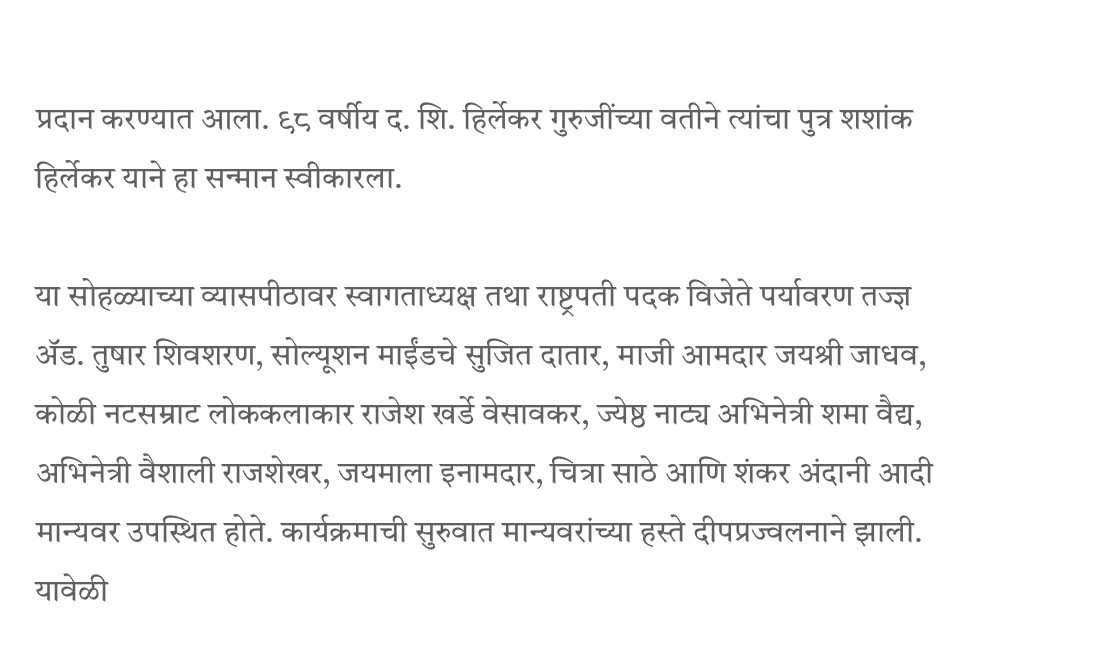प्रदान करण्यात आला. ९८ वर्षीय द. शि. हिर्लेकर गुरुजींच्या वतीने त्यांचा पुत्र शशांक हिर्लेकर याने हा सन्मान स्वीकारला.

या सोहळ्याच्या व्यासपीठावर स्वागताध्यक्ष तथा राष्ट्रपती पदक विजेते पर्यावरण तज्ज्ञ ॲड. तुषार शिवशरण, सोल्यूशन माईंडचे सुजित दातार, माजी आमदार जयश्री जाधव, कोळी नटसम्राट लोककलाकार राजेश खर्डे वेसावकर, ज्येष्ठ नाट्य अभिनेत्री शमा वैद्य, अभिनेत्री वैशाली राजशेखर, जयमाला इनामदार, चित्रा साठे आणि शंकर अंदानी आदी मान्यवर उपस्थित होते. कार्यक्रमाची सुरुवात मान्यवरांच्या हस्ते दीपप्रज्वलनाने झाली. यावेळी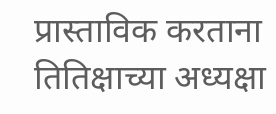प्रास्ताविक करताना तितिक्षाच्या अध्यक्षा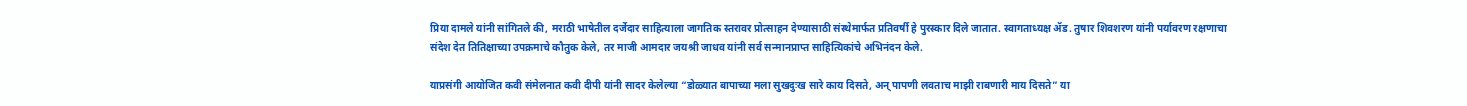प्रिया दामले यांनी सांगितले की, मराठी भाषेतील दर्जेदार साहित्याला जागतिक स्तरावर प्रोत्साहन देण्यासाठी संस्थेमार्फत प्रतिवर्षी हे पुरस्कार दिले जातात. स्वागताध्यक्ष ॲड. तुषार शिवशरण यांनी पर्यावरण रक्षणाचा संदेश देत तितिक्षाच्या उपक्रमाचे कौतुक केले, तर माजी आमदार जयश्री जाधव यांनी सर्व सन्मानप्राप्त साहित्यिकांचे अभिनंदन केले.

याप्रसंगी आयोजित कवी संमेलनात कवी दीपी यांनी सादर केलेल्या “डोळ्यात बापाच्या मला सुखदुःख सारे काय दिसते, अन् पापणी लवताच माझी राबणारी माय दिसते” या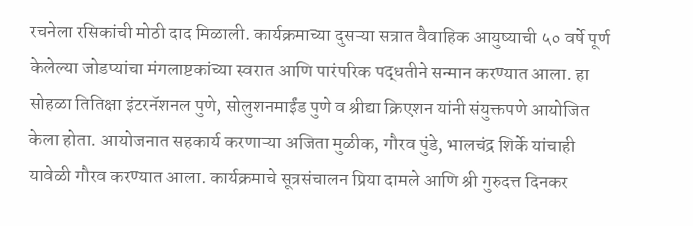रचनेला रसिकांची मोठी दाद मिळाली. कार्यक्रमाच्या दुसऱ्या सत्रात वैवाहिक आयुष्याची ५० वर्षे पूर्ण केलेल्या जोडप्यांचा मंगलाष्टकांच्या स्वरात आणि पारंपरिक पद्धतीने सन्मान करण्यात आला. हा सोहळा तितिक्षा इंटरनॅशनल पुणे, सोलुशनमाईंड पुणे व श्रीद्या क्रिएशन यांनी संयुक्तपणे आयोजित केला होता. आयोजनात सहकार्य करणाऱ्या अजिता मुळीक, गौरव पुंडे, भालचंद्र शिर्के यांचाही यावेळी गौरव करण्यात आला. कार्यक्रमाचे सूत्रसंचालन प्रिया दामले आणि श्री गुरुदत्त दिनकर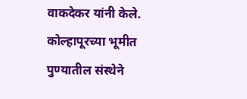वाकदेकर यांनी केले. कोल्हापूरच्या भूमीत पुण्यातील संस्थेने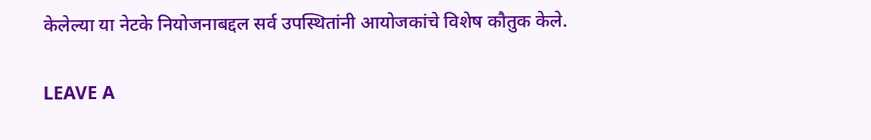केलेल्या या नेटके नियोजनाबद्दल सर्व उपस्थितांनी आयोजकांचे विशेष कौतुक केले.

LEAVE A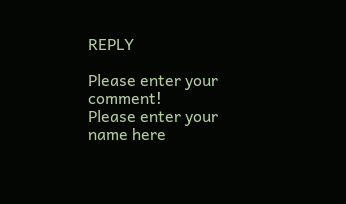REPLY

Please enter your comment!
Please enter your name here